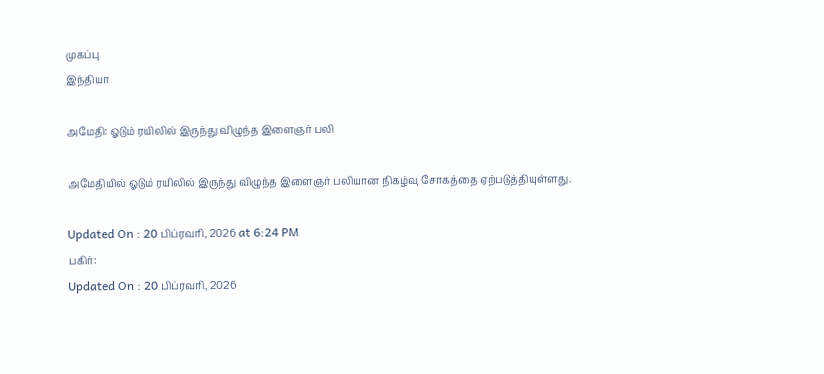முகப்பு
இந்தியா

அமேதி: ஓடும் ரயிலில் இருந்து விழுந்த இளைஞர் பலி

அமேதியில் ஓடும் ரயிலில் இருந்து விழுந்த இளைஞர் பலியான நிகழ்வு சோகத்தை ஏற்படுத்தியுள்ளது.

Updated On : 20 பிப்ரவரி, 2026 at 6:24 PM
பகிர்:
Updated On : 20 பிப்ரவரி, 2026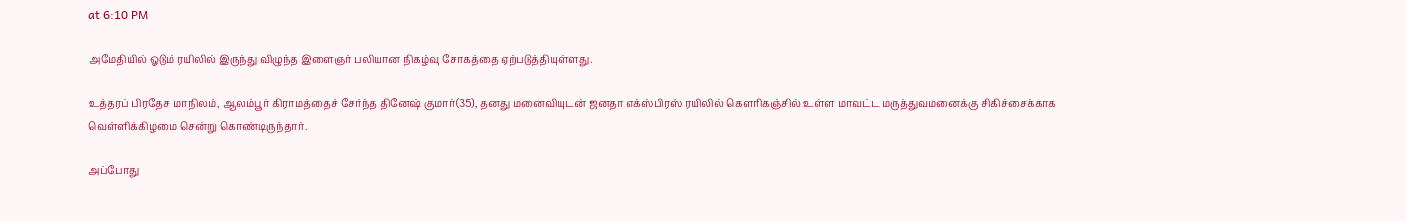at 6:10 PM

அமேதியில் ஓடும் ரயிலில் இருந்து விழுந்த இளைஞர் பலியான நிகழ்வு சோகத்தை ஏற்படுத்தியுள்ளது.

உத்தரப் பிரதேச மாநிலம், ஆலம்பூர் கிராமத்தைச் சேர்ந்த தினேஷ் குமார்(35), தனது மனைவியுடன் ஜனதா எக்ஸ்பிரஸ் ரயிலில் கௌரிகஞ்சில் உள்ள மாவட்ட மருத்துவமனைக்கு சிகிச்சைக்காக வெள்ளிக்கிழமை சென்று கொண்டிருந்தார்.

அப்போது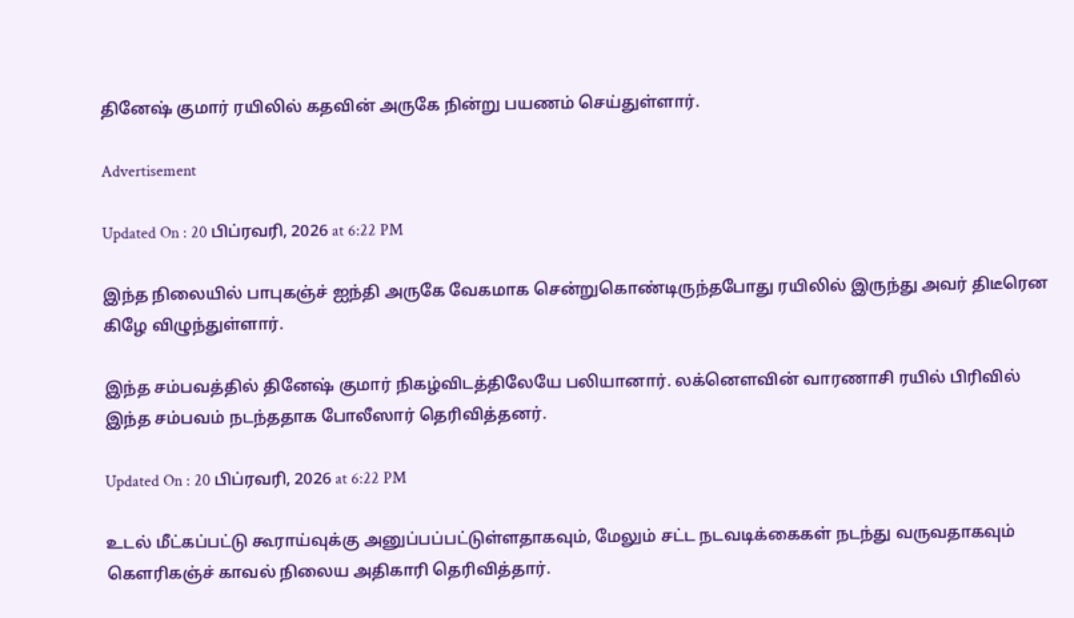தினேஷ் குமார் ரயிலில் கதவின் அருகே நின்று பயணம் செய்துள்ளார்.

Advertisement

Updated On : 20 பிப்ரவரி, 2026 at 6:22 PM

இந்த நிலையில் பாபுகஞ்ச் ஐந்தி அருகே வேகமாக சென்றுகொண்டிருந்தபோது ரயிலில் இருந்து அவர் திடீரென கிழே விழுந்துள்ளார்.

இந்த சம்பவத்தில் தினேஷ் குமார் நிகழ்விடத்திலேயே பலியானார். லக்னௌவின் வாரணாசி ரயில் பிரிவில் இந்த சம்பவம் நடந்ததாக போலீஸார் தெரிவித்தனர்.

Updated On : 20 பிப்ரவரி, 2026 at 6:22 PM

உடல் மீட்கப்பட்டு கூராய்வுக்கு அனுப்பப்பட்டுள்ளதாகவும், மேலும் சட்ட நடவடிக்கைகள் நடந்து வருவதாகவும் கௌரிகஞ்ச் காவல் நிலைய அதிகாரி தெரிவித்தார்.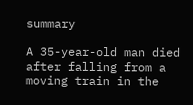summary

A 35-year-old man died after falling from a moving train in the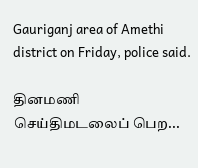Gauriganj area of Amethi district on Friday, police said.

தினமணி செய்திமடலைப் பெற...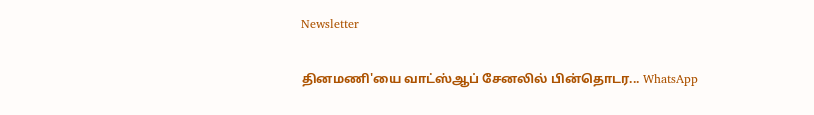Newsletter

தினமணி'யை வாட்ஸ்ஆப் சேனலில் பின்தொடர... WhatsApp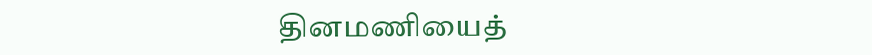தினமணியைத்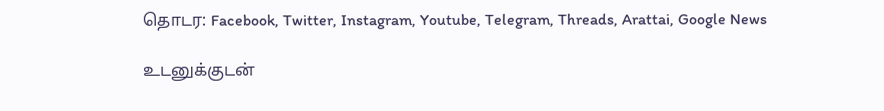தொடர: Facebook, Twitter, Instagram, Youtube, Telegram, Threads, Arattai, Google News

உடனுக்குடன்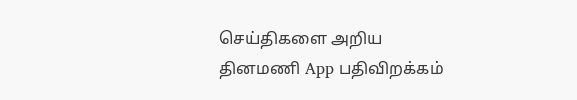செய்திகளை அறிய தினமணி App பதிவிறக்கம்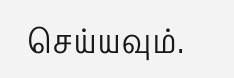செய்யவும்.